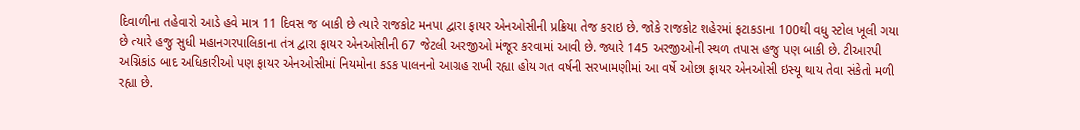દિવાળીના તહેવારો આડે હવે માત્ર 11 દિવસ જ બાકી છે ત્યારે રાજકોટ મનપા દ્વારા ફાયર એનઓસીની પ્રક્રિયા તેજ કરાઇ છે. જોકે રાજકોટ શહેરમાં ફટાકડાના 100થી વધુ સ્ટોલ ખૂલી ગયા છે ત્યારે હજુ સુધી મહાનગરપાલિકાના તંત્ર દ્વારા ફાયર એનઓસીની 67 જેટલી અરજીઓ મંજૂર કરવામાં આવી છે. જ્યારે 145 અરજીઓની સ્થળ તપાસ હજુ પણ બાકી છે. ટીઆરપી અગ્નિકાંડ બાદ અધિકારીઓ પણ ફાયર એનઓસીમાં નિયમોના કડક પાલનનો આગ્રહ રાખી રહ્યા હોય ગત વર્ષની સરખામણીમાં આ વર્ષે ઓછા ફાયર એનઓસી ઇસ્યૂ થાય તેવા સંકેતો મળી રહ્યા છે.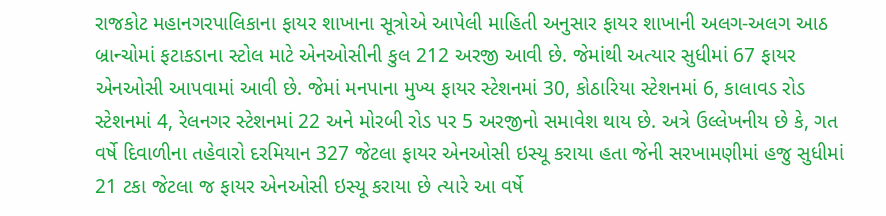રાજકોટ મહાનગરપાલિકાના ફાયર શાખાના સૂત્રોએ આપેલી માહિતી અનુસાર ફાયર શાખાની અલગ-અલગ આઠ બ્રાન્ચોમાં ફટાકડાના સ્ટોલ માટે એનઓસીની કુલ 212 અરજી આવી છે. જેમાંથી અત્યાર સુધીમાં 67 ફાયર એનઓસી આપવામાં આવી છે. જેમાં મનપાના મુખ્ય ફાયર સ્ટેશનમાં 30, કોઠારિયા સ્ટેશનમાં 6, કાલાવડ રોડ સ્ટેશનમાં 4, રેલનગર સ્ટેશનમાં 22 અને મોરબી રોડ પર 5 અરજીનો સમાવેશ થાય છે. અત્રે ઉલ્લેખનીય છે કે, ગત વર્ષે દિવાળીના તહેવારો દરમિયાન 327 જેટલા ફાયર એનઓસી ઇસ્યૂ કરાયા હતા જેની સરખામણીમાં હજુ સુધીમાં 21 ટકા જેટલા જ ફાયર એનઓસી ઇસ્યૂ કરાયા છે ત્યારે આ વર્ષે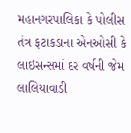મહાનગરપાલિકા કે પોલીસ તંત્ર ફટાકડાના એનઓસી કે લાઇસન્સમાં દર વર્ષની જેમ લાલિયાવાડી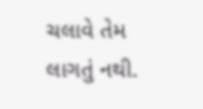ચલાવે તેમ લાગતું નથી.